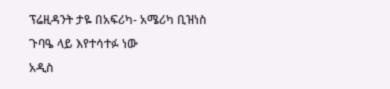ፕሬዚዳንት ታዬ በአፍሪካ- አሜሪካ ቢዝነስ ጉባዔ ላይ እየተሳተፉ ነው
አዲስ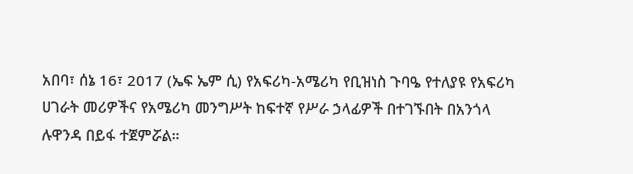አበባ፣ ሰኔ 16፣ 2017 (ኤፍ ኤም ሲ) የአፍሪካ-አሜሪካ የቢዝነስ ጉባዔ የተለያዩ የአፍሪካ ሀገራት መሪዎችና የአሜሪካ መንግሥት ከፍተኛ የሥራ ኃላፊዎች በተገኙበት በአንጎላ ሉዋንዳ በይፋ ተጀምሯል።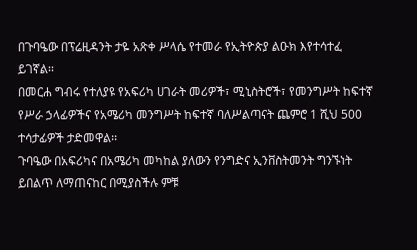በጉባዔው በፕሬዚዳንት ታዬ አጽቀ ሥላሴ የተመራ የኢትዮጵያ ልዑክ እየተሳተፈ ይገኛል፡፡
በመርሐ ግብሩ የተለያዩ የአፍሪካ ሀገራት መሪዎች፣ ሚኒስትሮች፣ የመንግሥት ከፍተኛ የሥራ ኃላፊዎችና የአሜሪካ መንግሥት ከፍተኛ ባለሥልጣናት ጨምሮ 1 ሺህ 500 ተሳታፊዎች ታድመዋል፡፡
ጉባዔው በአፍሪካና በአሜሪካ መካከል ያለውን የንግድና ኢንቨስትመንት ግንኙነት ይበልጥ ለማጠናከር በሚያስችሉ ምቹ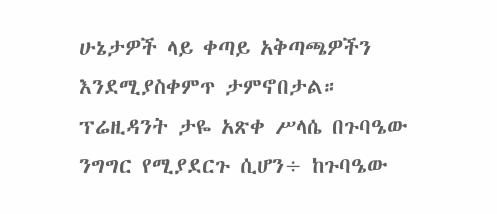ሁኔታዎች ላይ ቀጣይ አቅጣጫዎችን እንደሚያስቀምጥ ታምኖበታል።
ፕሬዚዳንት ታዬ አጽቀ ሥላሴ በጉባዔው ንግግር የሚያደርጉ ሲሆን÷ ከጉባዔው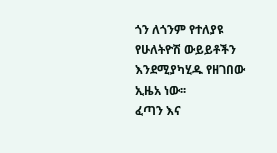ጎን ለጎንም የተለያዩ የሁለትዮሽ ውይይቶችን እንደሚያካሂዱ የዘገበው ኢዜአ ነው፡፡
ፈጣን እና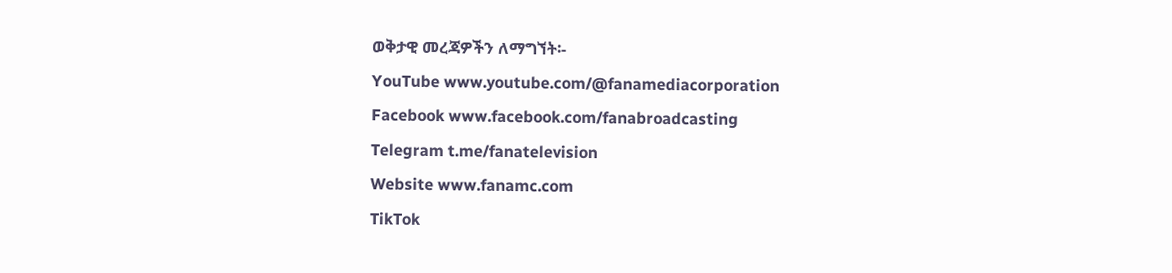ወቅታዊ መረጃዎችን ለማግኘት፡-
YouTube www.youtube.com/@fanamediacorporation
Facebook www.facebook.com/fanabroadcasting
Telegram t.me/fanatelevision
Website www.fanamc.com
TikTok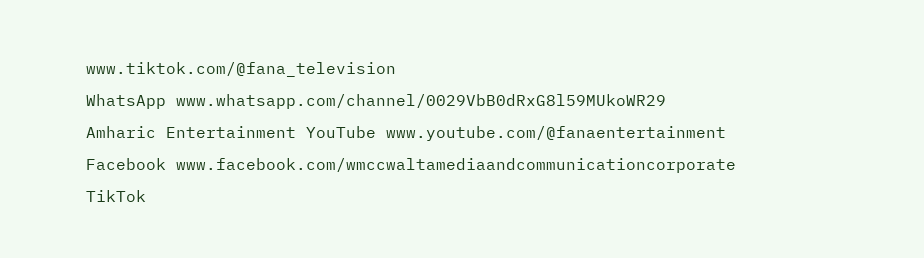www.tiktok.com/@fana_television
WhatsApp www.whatsapp.com/channel/0029VbB0dRxG8l59MUkoWR29
Amharic Entertainment YouTube www.youtube.com/@fanaentertainment
Facebook www.facebook.com/wmccwaltamediaandcommunicationcorporate
TikTok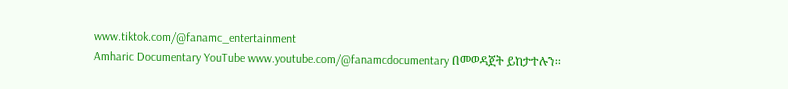www.tiktok.com/@fanamc_entertainment
Amharic Documentary YouTube www.youtube.com/@fanamcdocumentary በመወዳጀት ይከታተሉን፡፡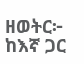ዘወትር፦ ከእኛ ጋር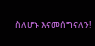ስለሆኑ እናመሰግናለን!